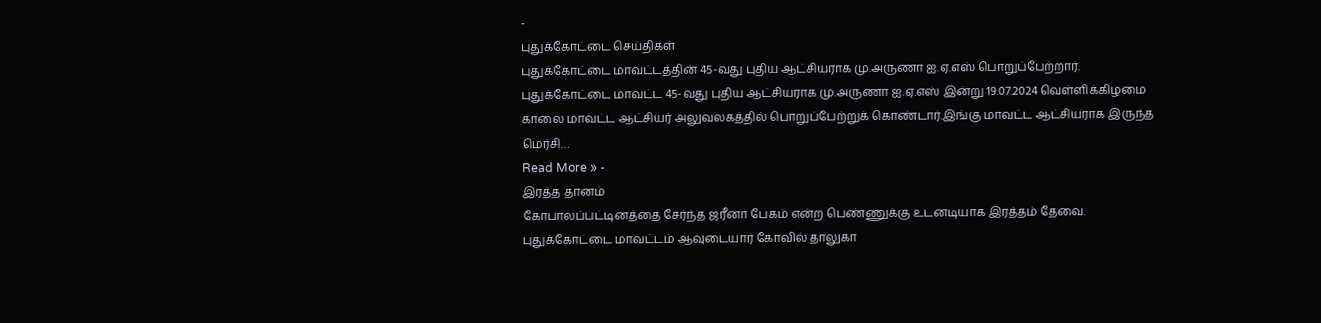-
புதுக்கோட்டை செய்திகள்
புதுக்கோட்டை மாவட்டத்தின் 45-வது புதிய ஆட்சியராக மு.அருணா ஐ.ஏ.எஸ் பொறுப்பேற்றார்.
புதுக்கோட்டை மாவட்ட 45-வது புதிய ஆட்சியராக மு.அருணா ஐ.ஏ.எஸ் இன்று 19.07.2024 வெள்ளிக்கிழமை காலை மாவட்ட ஆட்சியர் அலுவலகத்தில் பொறுப்பேற்றுக் கொண்டார்.இங்கு மாவட்ட ஆட்சியராக இருந்த மெர்சி…
Read More » -
இரத்த தானம்
கோபாலப்பட்டினத்தை சேர்ந்த ஜரீனா பேகம் என்ற பெண்ணுக்கு உடனடியாக இரத்தம் தேவை.
புதுக்கோட்டை மாவட்டம் ஆவுடையார் கோவில் தாலுகா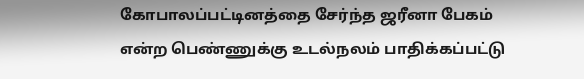கோபாலப்பட்டினத்தை சேர்ந்த ஜரீனா பேகம் என்ற பெண்ணுக்கு உடல்நலம் பாதிக்கப்பட்டு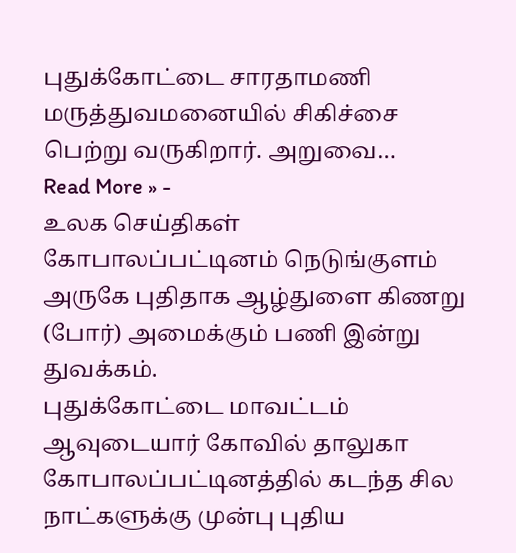புதுக்கோட்டை சாரதாமணி மருத்துவமனையில் சிகிச்சை பெற்று வருகிறார். அறுவை…
Read More » -
உலக செய்திகள்
கோபாலப்பட்டினம் நெடுங்குளம் அருகே புதிதாக ஆழ்துளை கிணறு (போர்) அமைக்கும் பணி இன்று துவக்கம்.
புதுக்கோட்டை மாவட்டம் ஆவுடையார் கோவில் தாலுகா கோபாலப்பட்டினத்தில் கடந்த சில நாட்களுக்கு முன்பு புதிய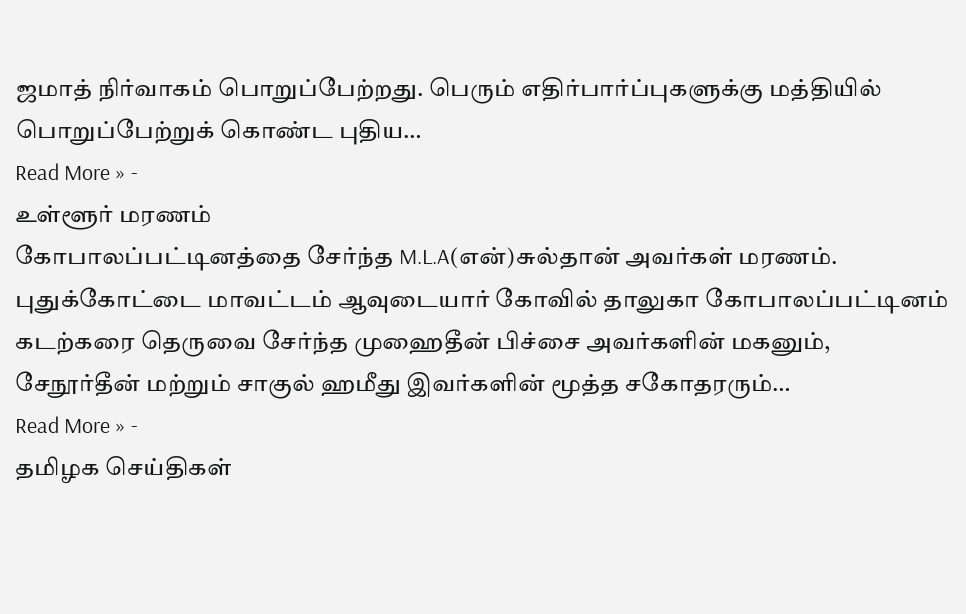ஜமாத் நிர்வாகம் பொறுப்பேற்றது. பெரும் எதிர்பார்ப்புகளுக்கு மத்தியில் பொறுப்பேற்றுக் கொண்ட புதிய…
Read More » -
உள்ளூர் மரணம்
கோபாலப்பட்டினத்தை சேர்ந்த M.L.A(என்)சுல்தான் அவர்கள் மரணம்.
புதுக்கோட்டை மாவட்டம் ஆவுடையார் கோவில் தாலுகா கோபாலப்பட்டினம் கடற்கரை தெருவை சேர்ந்த முஹைதீன் பிச்சை அவர்களின் மகனும், சேநூர்தீன் மற்றும் சாகுல் ஹமீது இவர்களின் மூத்த சகோதரரும்…
Read More » -
தமிழக செய்திகள்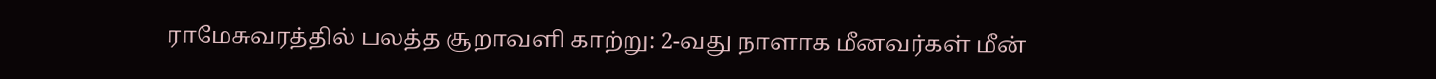ராமேசுவரத்தில் பலத்த சூறாவளி காற்று: 2-வது நாளாக மீனவர்கள் மீன்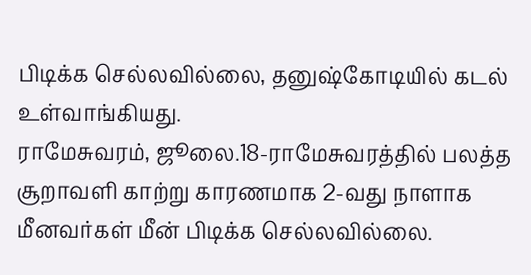பிடிக்க செல்லவில்லை, தனுஷ்கோடியில் கடல் உள்வாங்கியது.
ராமேசுவரம், ஜூலை.18-ராமேசுவரத்தில் பலத்த சூறாவளி காற்று காரணமாக 2-வது நாளாக மீனவர்கள் மீன் பிடிக்க செல்லவில்லை.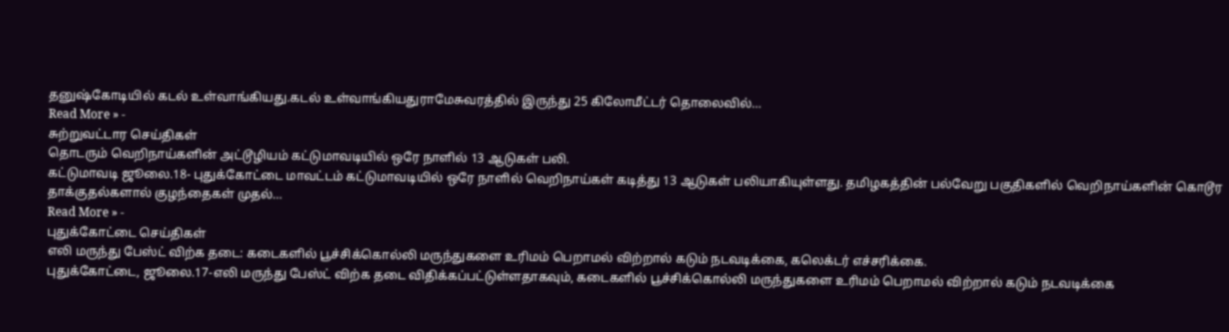தனுஷ்கோடியில் கடல் உள்வாங்கியது.கடல் உள்வாங்கியதுராமேசுவரத்தில் இருந்து 25 கிலோமீட்டர் தொலைவில்…
Read More » -
சுற்றுவட்டார செய்திகள்
தொடரும் வெறிநாய்களின் அட்டூழியம் கட்டுமாவடியில் ஒரே நாளில் 13 ஆடுகள் பலி.
கட்டுமாவடி ஜூலை.18- புதுக்கோட்டை மாவட்டம் கட்டுமாவடியில் ஒரே நாளில் வெறிநாய்கள் கடித்து 13 ஆடுகள் பலியாகியுள்ளது. தமிழகத்தின் பல்வேறு பகுதிகளில் வெறிநாய்களின் கொடூர தாக்குதல்களால் குழந்தைகள் முதல்…
Read More » -
புதுக்கோட்டை செய்திகள்
எலி மருந்து பேஸ்ட் விற்க தடை: கடைகளில் பூச்சிக்கொல்லி மருந்துகளை உரிமம் பெறாமல் விற்றால் கடும் நடவடிக்கை, கலெக்டர் எச்சரிக்கை.
புதுக்கோட்டை, ஜூலை.17-எலி மருந்து பேஸ்ட் விற்க தடை விதிக்கப்பட்டுள்ளதாகவும், கடைகளில் பூச்சிக்கொல்லி மருந்துகளை உரிமம் பெறாமல் விற்றால் கடும் நடவடிக்கை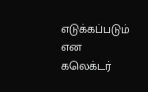எடுக்கப்படும் என கலெக்டர்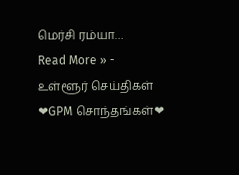மெர்சி ரம்யா…
Read More » -
உள்ளூர் செய்திகள்
❤GPM சொந்தங்கள்❤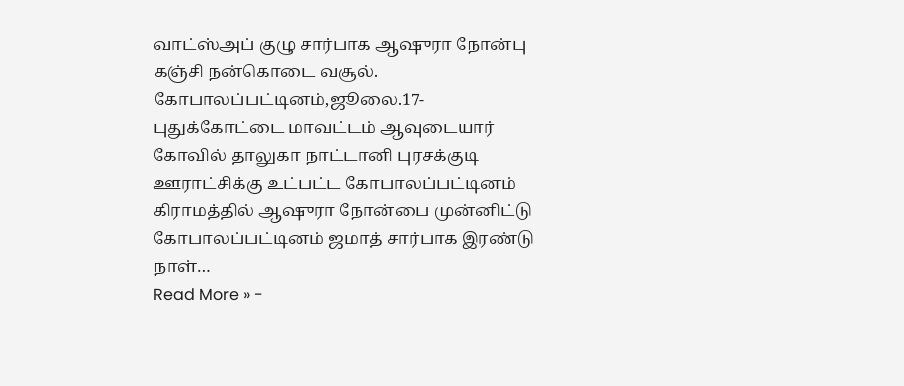வாட்ஸ்அப் குழு சார்பாக ஆஷுரா நோன்பு கஞ்சி நன்கொடை வசூல்.
கோபாலப்பட்டினம்,ஜூலை.17- புதுக்கோட்டை மாவட்டம் ஆவுடையார் கோவில் தாலுகா நாட்டானி புரசக்குடி ஊராட்சிக்கு உட்பட்ட கோபாலப்பட்டினம் கிராமத்தில் ஆஷுரா நோன்பை முன்னிட்டு கோபாலப்பட்டினம் ஜமாத் சார்பாக இரண்டு நாள்…
Read More » -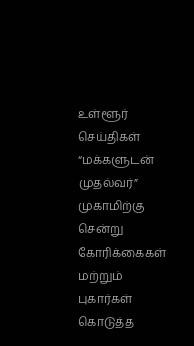உள்ளூர் செய்திகள்
“மக்களுடன் முதல்வர்” முகாமிற்கு சென்று கோரிக்கைகள் மற்றும் புகார்கள் கொடுத்த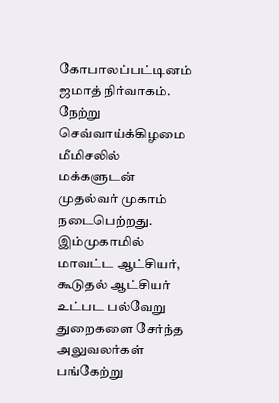கோபாலப்பட்டினம் ஜமாத் நிர்வாகம்.
நேற்று செவ்வாய்க்கிழமை மீமிசலில் மக்களுடன் முதல்வர் முகாம் நடைபெற்றது. இம்முகாமில் மாவட்ட ஆட்சியர், கூடுதல் ஆட்சியர் உட்பட பல்வேறு துறைகளை சேர்ந்த அலுவலர்கள் பங்கேற்று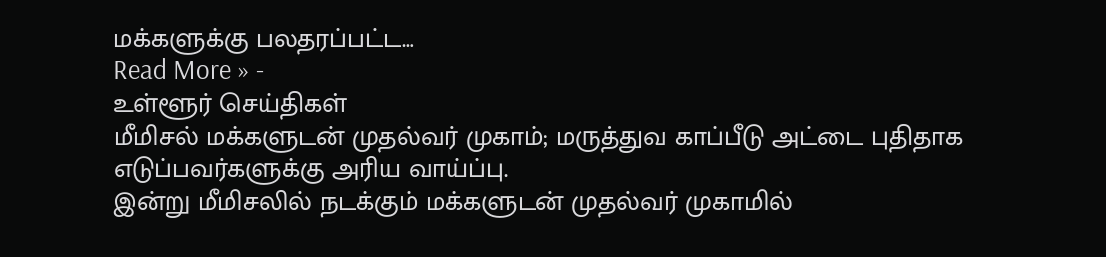மக்களுக்கு பலதரப்பட்ட…
Read More » -
உள்ளூர் செய்திகள்
மீமிசல் மக்களுடன் முதல்வர் முகாம்; மருத்துவ காப்பீடு அட்டை புதிதாக எடுப்பவர்களுக்கு அரிய வாய்ப்பு.
இன்று மீமிசலில் நடக்கும் மக்களுடன் முதல்வர் முகாமில்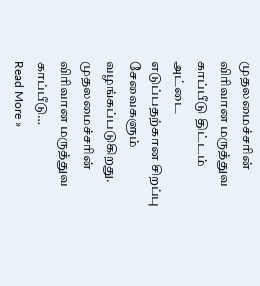முதலமைச்சரின் விரிவான மருத்துவ காப்பீடு திட்டம் அட்டை எடுப்பதற்கான சிறப்பு சேவைகளும் வழங்கப்படுகிறது. முதலமைச்சரின் விரிவான மருத்துவ காப்பீடு…
Read More »